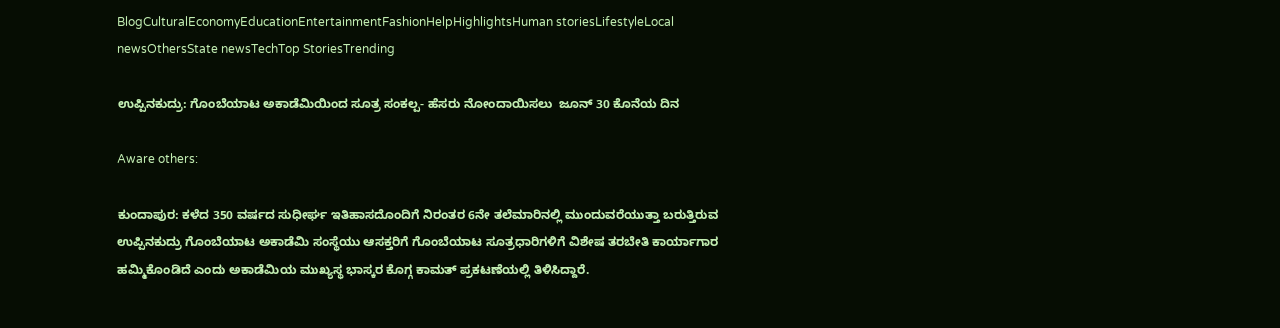BlogCulturalEconomyEducationEntertainmentFashionHelpHighlightsHuman storiesLifestyleLocal newsOthersState newsTechTop StoriesTrending

ಉಪ್ಪಿನಕುದ್ರು: ಗೊಂಬೆಯಾಟ ಅಕಾಡೆಮಿಯಿಂದ ಸೂತ್ರ ಸಂಕಲ್ಪ- ಹೆಸರು ನೋಂದಾಯಿಸಲು  ಜೂನ್ 30 ಕೊನೆಯ ದಿನ

Aware others:

ಕುಂದಾಪುರ: ಕಳೆದ 350 ವರ್ಷದ ಸುಧೀರ್ಘ ಇತಿಹಾಸದೊಂದಿಗೆ ನಿರಂತರ 6ನೇ ತಲೆಮಾರಿನಲ್ಲಿ ಮುಂದುವರೆಯುತ್ತಾ ಬರುತ್ತಿರುವ  ಉಪ್ಪಿನಕುದ್ರು ಗೊಂಬೆಯಾಟ ಅಕಾಡೆಮಿ ಸಂಸ್ಥೆಯು ಆಸಕ್ತರಿಗೆ ಗೊಂಬೆಯಾಟ ಸೂತ್ರಧಾರಿಗಳಿಗೆ ವಿಶೇಷ ತರಬೇತಿ ಕಾರ್ಯಾಗಾರ ಹಮ್ಮಿಕೊಂಡಿದೆ ಎಂದು ಅಕಾಡೆಮಿಯ ಮುಖ್ಯಸ್ಥ ಭಾಸ್ಕರ ಕೊಗ್ಗ ಕಾಮತ್ ಪ್ರಕಟಣೆಯಲ್ಲಿ ತಿಳಿಸಿದ್ದಾರೆ.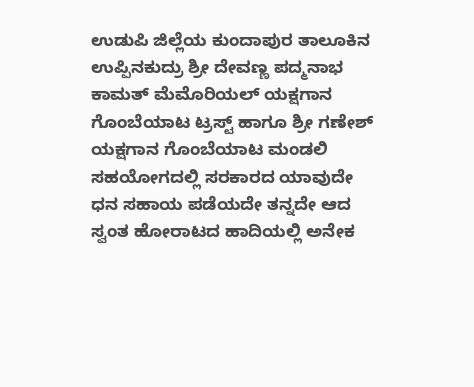ಉಡುಪಿ ಜಿಲ್ಲೆಯ ಕುಂದಾಪುರ ತಾಲೂಕಿನ ಉಪ್ಪಿನಕುದ್ರು ಶ್ರೀ ದೇವಣ್ಣ ಪದ್ಮನಾಭ ಕಾಮತ್ ಮೆಮೊರಿಯಲ್ ಯಕ್ಷಗಾನ ಗೊಂಬೆಯಾಟ ಟ್ರಸ್ಟ್ ಹಾಗೂ ಶ್ರೀ ಗಣೇಶ್ ಯಕ್ಷಗಾನ ಗೊಂಬೆಯಾಟ ಮಂಡಲಿ  ಸಹಯೋಗದಲ್ಲಿ ಸರಕಾರದ ಯಾವುದೇ ಧನ ಸಹಾಯ ಪಡೆಯದೇ ತನ್ನದೇ ಆದ ಸ್ವಂತ ಹೋರಾಟದ ಹಾದಿಯಲ್ಲಿ ಅನೇಕ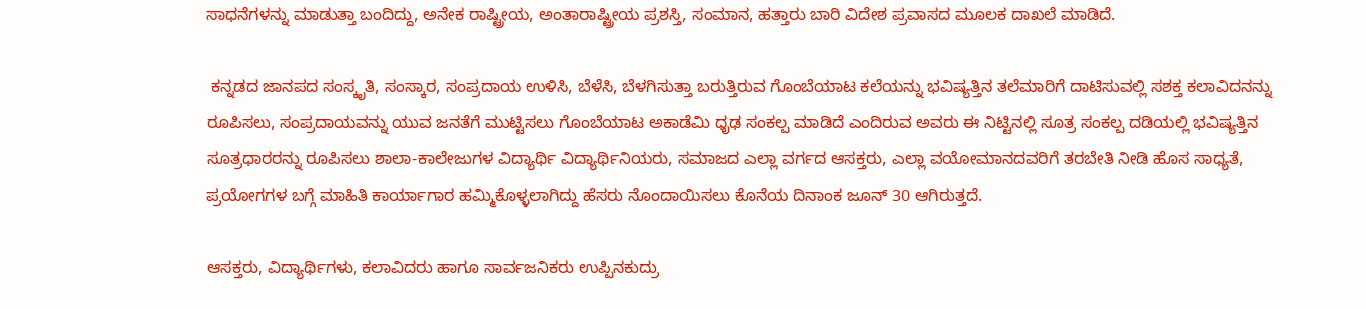ಸಾಧನೆಗಳನ್ನು ಮಾಡುತ್ತಾ ಬಂದಿದ್ದು, ಅನೇಕ ರಾಷ್ಟ್ರೀಯ, ಅಂತಾರಾಷ್ಟ್ರೀಯ ಪ್ರಶಸ್ತಿ, ಸಂಮಾನ, ಹತ್ತಾರು ಬಾರಿ ವಿದೇಶ ಪ್ರವಾಸದ ಮೂಲಕ ದಾಖಲೆ ಮಾಡಿದೆ.

 ಕನ್ನಡದ ಜಾನಪದ ಸಂಸ್ಕೃತಿ, ಸಂಸ್ಕಾರ, ಸಂಪ್ರದಾಯ ಉಳಿಸಿ, ಬೆಳೆಸಿ, ಬೆಳಗಿಸುತ್ತಾ ಬರುತ್ತಿರುವ ಗೊಂಬೆಯಾಟ ಕಲೆಯನ್ನು ಭವಿಷ್ಯತ್ತಿನ ತಲೆಮಾರಿಗೆ ದಾಟಿಸುವಲ್ಲಿ ಸಶಕ್ತ ಕಲಾವಿದನನ್ನು ರೂಪಿಸಲು, ಸಂಪ್ರದಾಯವನ್ನು ಯುವ ಜನತೆಗೆ ಮುಟ್ಟಿಸಲು ಗೊಂಬೆಯಾಟ ಅಕಾಡೆಮಿ ಧೃಢ ಸಂಕಲ್ಪ ಮಾಡಿದೆ ಎಂದಿರುವ ಅವರು ಈ ನಿಟ್ಟಿನಲ್ಲಿ ಸೂತ್ರ ಸಂಕಲ್ಪ ದಡಿಯಲ್ಲಿ ಭವಿಷ್ಯತ್ತಿನ ಸೂತ್ರಧಾರರನ್ನು ರೂಪಿಸಲು ಶಾಲಾ-ಕಾಲೇಜುಗಳ ವಿದ್ಯಾರ್ಥಿ ವಿದ್ಯಾರ್ಥಿನಿಯರು, ಸಮಾಜದ ಎಲ್ಲಾ ವರ್ಗದ ಆಸಕ್ತರು, ಎಲ್ಲಾ ವಯೋಮಾನದವರಿಗೆ ತರಬೇತಿ ನೀಡಿ ಹೊಸ ಸಾಧ್ಯತೆ, ಪ್ರಯೋಗಗಳ ಬಗ್ಗೆ ಮಾಹಿತಿ ಕಾರ್ಯಾಗಾರ ಹಮ್ಮಿಕೊಳ್ಳಲಾಗಿದ್ದು ಹೆಸರು ನೊಂದಾಯಿಸಲು ಕೊನೆಯ ದಿನಾಂಕ ಜೂನ್ 30 ಆಗಿರುತ್ತದೆ.

ಆಸಕ್ತರು, ವಿದ್ಯಾರ್ಥಿಗಳು, ಕಲಾವಿದರು ಹಾಗೂ ಸಾರ್ವಜನಿಕರು ಉಪ್ಪಿನಕುದ್ರು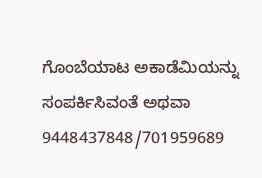ಗೊಂಬೆಯಾಟ ಅಕಾಡೆಮಿಯನ್ನು ಸಂಪರ್ಕಿಸಿವಂತೆ ಅಥವಾ 9448437848/701959689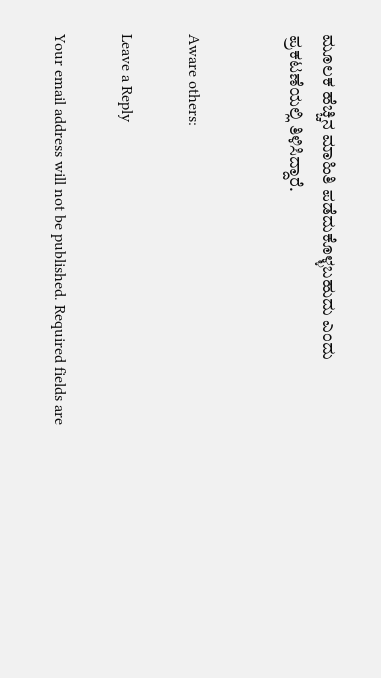ಮೂಲಕ ಹೆಚ್ಚಿನ ಮಾಹಿತಿ ಪಡೆದುಕೊಳ್ಳಬಹುದು ಎಂದು ಪ್ರಕಟಣೆಯಲ್ಲಿ ತಿಳಿಸಿದ್ದಾರೆ.


Aware others:

Leave a Reply

Your email address will not be published. Required fields are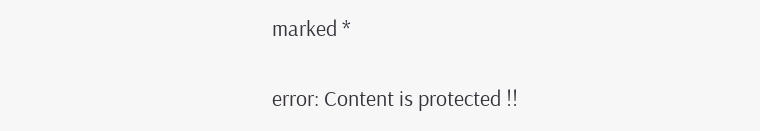marked *

error: Content is protected !!